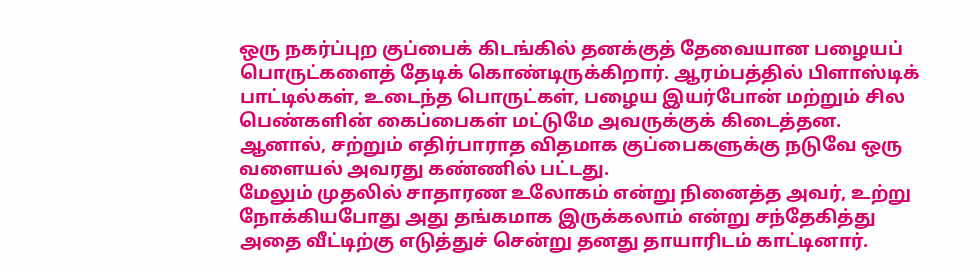ஒரு நகர்ப்புற குப்பைக் கிடங்கில் தனக்குத் தேவையான பழையப் பொருட்களைத் தேடிக் கொண்டிருக்கிறார். ஆரம்பத்தில் பிளாஸ்டிக் பாட்டில்கள், உடைந்த பொருட்கள், பழைய இயர்போன் மற்றும் சில பெண்களின் கைப்பைகள் மட்டுமே அவருக்குக் கிடைத்தன. ஆனால், சற்றும் எதிர்பாராத விதமாக குப்பைகளுக்கு நடுவே ஒரு வளையல் அவரது கண்ணில் பட்டது.
மேலும் முதலில் சாதாரண உலோகம் என்று நினைத்த அவர், உற்று நோக்கியபோது அது தங்கமாக இருக்கலாம் என்று சந்தேகித்து அதை வீட்டிற்கு எடுத்துச் சென்று தனது தாயாரிடம் காட்டினார்.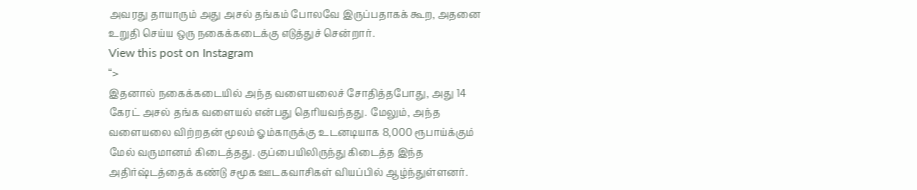அவரது தாயாரும் அது அசல் தங்கம் போலவே இருப்பதாகக் கூற, அதனை உறுதி செய்ய ஒரு நகைக்கடைக்கு எடுத்துச் சென்றார்.
View this post on Instagram
“>
இதனால் நகைக்கடையில் அந்த வளையலைச் சோதித்தபோது, அது 14 கேரட் அசல் தங்க வளையல் என்பது தெரியவந்தது. மேலும், அந்த வளையலை விற்றதன் மூலம் ஓம்காருக்கு உடனடியாக 8,000 ரூபாய்க்கும் மேல் வருமானம் கிடைத்தது. குப்பையிலிருந்து கிடைத்த இந்த அதிர்ஷ்டத்தைக் கண்டு சமூக ஊடகவாசிகள் வியப்பில் ஆழ்ந்துள்ளனர்.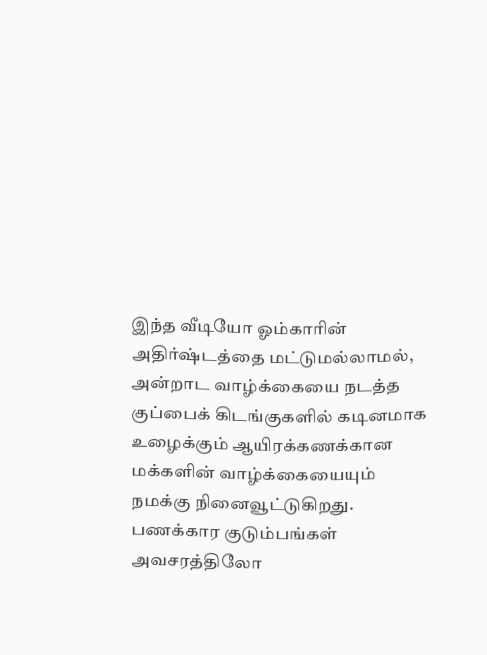இந்த வீடியோ ஓம்காரின் அதிர்ஷ்டத்தை மட்டுமல்லாமல், அன்றாட வாழ்க்கையை நடத்த குப்பைக் கிடங்குகளில் கடினமாக உழைக்கும் ஆயிரக்கணக்கான மக்களின் வாழ்க்கையையும் நமக்கு நினைவூட்டுகிறது. பணக்கார குடும்பங்கள் அவசரத்திலோ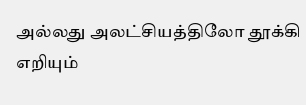அல்லது அலட்சியத்திலோ தூக்கி எறியும்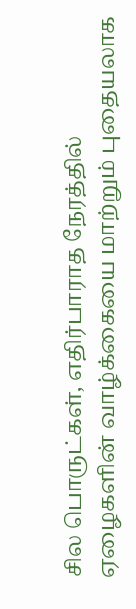சில பொருட்கள், எதிர்பாராத நேரத்தில் ஏழைகளின் வாழ்க்கையை மாற்றும் புதையலாக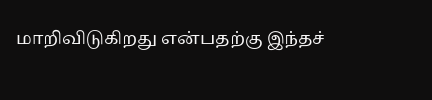மாறிவிடுகிறது என்பதற்கு இந்தச்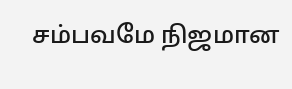சம்பவமே நிஜமான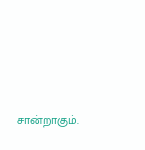சான்றாகும்.